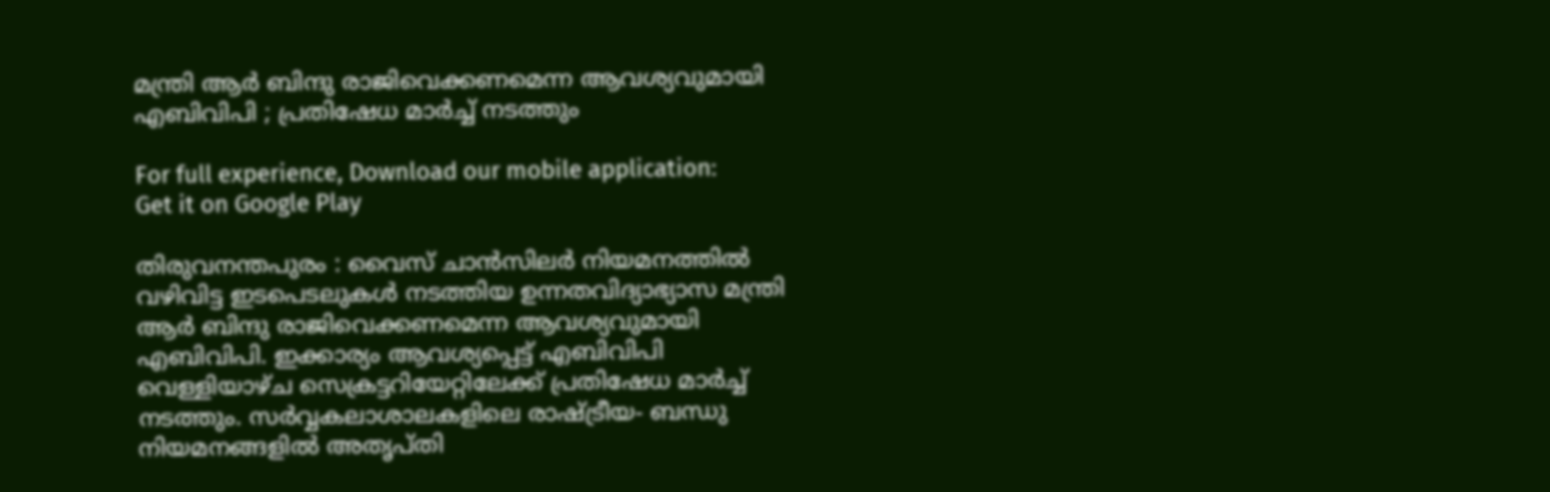മന്ത്രി ആര്‍ ബിന്ദു രാജിവെക്കണമെന്ന ആവശ്യവുമായി എബിവിപി ; പ്രതിഷേധ മാര്‍ച്ച്‌ നടത്തും

For full experience, Download our mobile application:
Get it on Google Play

തിരുവനന്തപുരം : വൈസ് ചാന്‍സിലര്‍ നിയമനത്തില്‍ വഴിവിട്ട ഇടപെടലുകള്‍ നടത്തിയ ഉന്നതവിദ്യാഭ്യാസ മന്ത്രി ആര്‍ ബിന്ദു രാജിവെക്കണമെന്ന ആവശ്യവുമായി എബിവിപി. ഇക്കാര്യം ആവശ്യപ്പെട്ട് എബിവിപി വെള്ളിയാഴ്ച സെക്രട്ടറിയേറ്റിലേക്ക് പ്രതിഷേധ മാര്‍ച്ച്‌ നടത്തും. സര്‍വ്വകലാശാലകളിലെ രാഷ്‌ട്രീയ- ബന്ധു നിയമനങ്ങളില്‍ അതൃപ്തി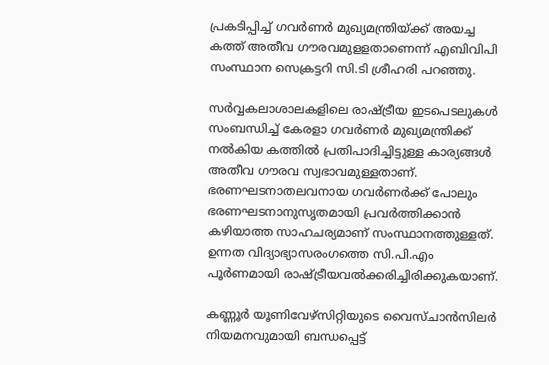പ്രകടിപ്പിച്ച്‌ ഗവര്‍ണര്‍ മുഖ്യമന്ത്രിയ്‌ക്ക് അയച്ച കത്ത് അതീവ ഗൗരവമുളളതാണെന്ന് എബിവിപി സംസ്ഥാന സെക്രട്ടറി സി.ടി ശ്രീഹരി പറഞ്ഞു.

സര്‍വ്വകലാശാലകളിലെ രാഷ്‌ട്രീയ ഇടപെടലുകള്‍ സംബന്ധിച്ച്‌ കേരളാ ഗവര്‍ണര്‍ മുഖ്യമന്ത്രിക്ക് നല്‍കിയ കത്തില്‍ പ്രതിപാദിച്ചിട്ടുള്ള കാര്യങ്ങള്‍ അതീവ ഗൗരവ സ്വഭാവമുള്ളതാണ്. ഭരണഘടനാതലവനായ ഗവര്‍ണര്‍ക്ക് പോലും ഭരണഘടനാനുസൃതമായി പ്രവര്‍ത്തിക്കാന്‍ കഴിയാത്ത സാഹചര്യമാണ് സംസ്ഥാനത്തുള്ളത്. ഉന്നത വിദ്യാഭ്യാസരംഗത്തെ സി.പി.എം പൂര്‍ണമായി രാഷ്‌ട്രീയവല്‍ക്കരിച്ചിരിക്കുകയാണ്.

കണ്ണൂര്‍ യൂണിവേഴ്‌സിറ്റിയുടെ വൈസ്ചാന്‍സിലര്‍ നിയമനവുമായി ബന്ധപ്പെട്ട്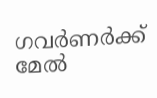ഗവര്‍ണര്‍ക്ക് മേല്‍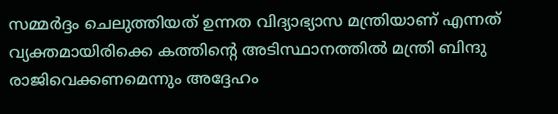സമ്മര്‍ദ്ദം ചെലുത്തിയത് ഉന്നത വിദ്യാഭ്യാസ മന്ത്രിയാണ് എന്നത് വ്യക്തമായിരിക്കെ കത്തിന്റെ അടിസ്ഥാനത്തില്‍ മന്ത്രി ബിന്ദു രാജിവെക്കണമെന്നും അദ്ദേഹം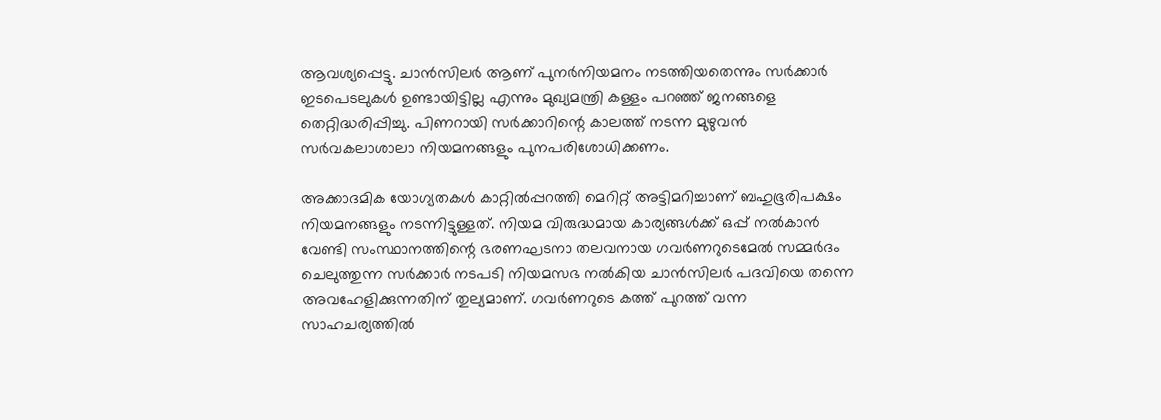ആവശ്യപ്പെട്ടു. ചാന്‍സിലര്‍ ആണ് പുനര്‍നിയമനം നടത്തിയതെന്നും സര്‍ക്കാര്‍ ഇടപെടലുകള്‍ ഉണ്ടായിട്ടില്ല എന്നും മുഖ്യമന്ത്രി കള്ളം പറഞ്ഞ് ജനങ്ങളെ തെറ്റിദ്ധരിപ്പിച്ചു. പിണറായി സര്‍ക്കാറിന്റെ കാലത്ത് നടന്ന മുഴുവന്‍ സര്‍വകലാശാലാ നിയമനങ്ങളും പുനപരിശോധിക്കണം.

അക്കാദമിക യോഗ്യതകള്‍ കാറ്റില്‍പ്പറത്തി മെറിറ്റ് അട്ടിമറിച്ചാണ് ബഹുഭൂരിപക്ഷം നിയമനങ്ങളും നടന്നിട്ടുള്ളത്. നിയമ വിരുദ്ധമായ കാര്യങ്ങള്‍ക്ക് ഒപ്പ് നല്‍കാന്‍ വേണ്ടി സംസ്ഥാനത്തിന്റെ ഭരണഘടനാ തലവനായ ഗവര്‍ണറുടെമേല്‍ സമ്മര്‍ദം ചെലുത്തുന്ന സര്‍ക്കാര്‍ നടപടി നിയമസഭ നല്‍കിയ ചാന്‍സിലര്‍ പദവിയെ തന്നെ അവഹേളിക്കുന്നതിന് തുല്യമാണ്. ഗവര്‍ണറുടെ കത്ത് പുറത്ത് വന്ന സാഹചര്യത്തില്‍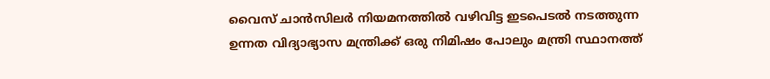വൈസ് ചാന്‍സിലര്‍ നിയമനത്തില്‍ വഴിവിട്ട ഇടപെടല്‍ നടത്തുന്ന ഉന്നത വിദ്യാഭ്യാസ മന്ത്രിക്ക് ഒരു നിമിഷം പോലും മന്ത്രി സ്ഥാനത്ത്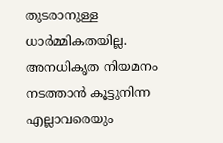തുടരാനുള്ള ധാര്‍മ്മികതയില്ല. അനധികൃത നിയമനം നടത്താന്‍ കൂട്ടുനിന്ന എല്ലാവരെയും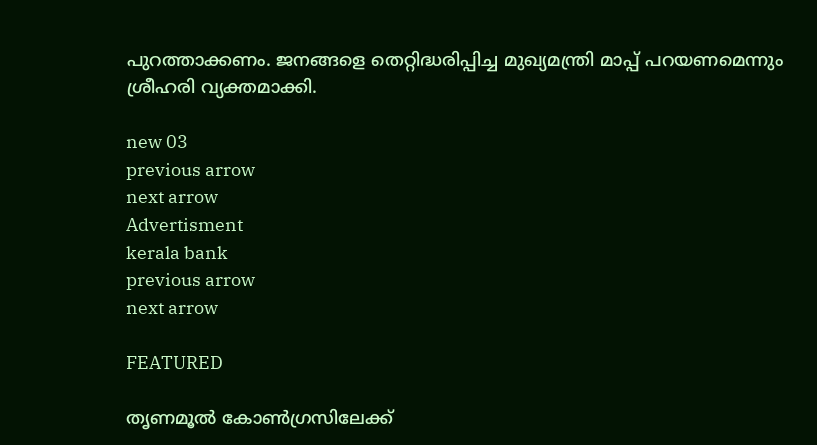പുറത്താക്കണം. ജനങ്ങളെ തെറ്റിദ്ധരിപ്പിച്ച മുഖ്യമന്ത്രി മാപ്പ് പറയണമെന്നും ശ്രീഹരി വ്യക്തമാക്കി.

new 03
previous arrow
next arrow
Advertisment
kerala bank
previous arrow
next arrow

FEATURED

തൃണമൂൽ കോൺഗ്രസിലേക്ക്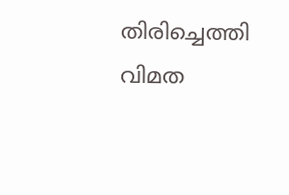തിരിച്ചെത്തി വിമത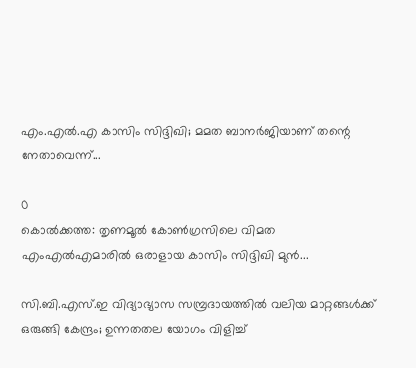എം.എൽ.എ കാസിം സിദ്ദിഖി; മമത ബാനർജിയാണ് തന്റെ നേതാവെന്ന്...

0
കൊൽക്കത്ത: തൃണമൂൽ കോൺഗ്രസിലെ വിമത എംഎൽഎമാരിൽ ഒരാളായ കാസിം സിദ്ദിഖി മുൻ...

സി.ബി.എസ്.ഇ വിദ്യാഭ്യാസ സമ്പ്രദായത്തിൽ വലിയ മാറ്റങ്ങൾക്ക് ഒരുങ്ങി കേന്ദ്രം; ഉന്നതതല യോഗം വിളിച്ച്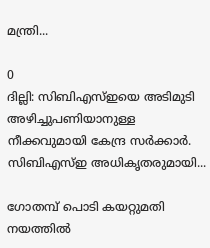മന്ത്രി...

0
ദില്ലി: സിബിഎസ്ഇയെ അടിമുടി അഴിച്ചുപണിയാനുള്ള നീക്കവുമായി കേന്ദ്ര സർക്കാർ. സിബിഎസ്ഇ അധികൃതരുമായി...

ഗോതമ്പ് പൊടി കയറ്റുമതി നയത്തിൽ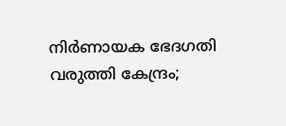നിർണായക ഭേദഗതി വരുത്തി കേന്ദ്രം;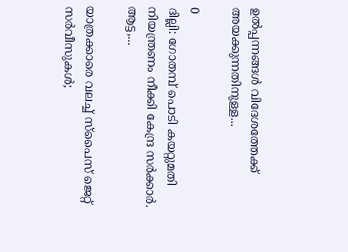ഉൽപ്പന്നങ്ങൾ വിദേശത്തേക്ക് അയക്കുന്നതിനുള്ള...

0
ദില്ലി: ഗോതമ്പ് പൊടി കയറ്റുമതി നിയന്ത്രണം നീക്കി കേന്ദ്ര സർക്കാർ. ആട്ട,...

യാത്രക്കാരെ വലച്ച് സ്പൈസ് ജെറ്റ് സർവീസുകൾ;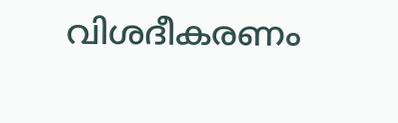വിശദീകരണം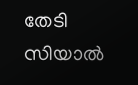തേടി സിയാൽ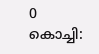0
കൊച്ചി: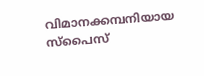വിമാനക്കമ്പനിയായ സ്പൈസ്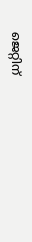ജെറ്റിന്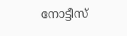നോട്ടീസ്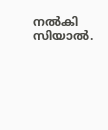നൽകി സിയാൽ.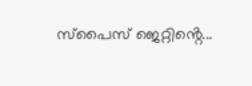സ്പൈസ് ജെറ്റിൻ്റെ...